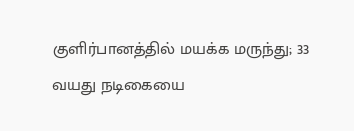குளிர்பானத்தில் மயக்க மருந்து; 33 வயது நடிகையை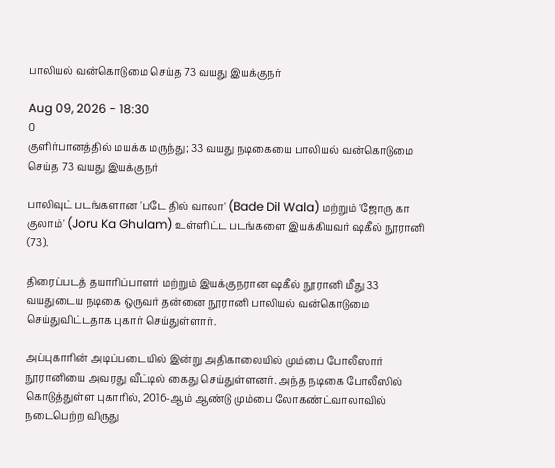பாலியல் வன்கொடுமை செய்த 73 வயது இயக்குநர்

Aug 09, 2026 - 18:30
0
குளிர்பானத்தில் மயக்க மருந்து; 33 வயது நடிகையை பாலியல் வன்கொடுமை செய்த 73 வயது இயக்குநர்

பாலிவுட் படங்களான 'படே தில் வாலா' (Bade Dil Wala) மற்றும் 'ஜோரு கா குலாம்' (Joru Ka Ghulam) உள்ளிட்ட படங்களை இயக்கியவர் ஷகீல் நூரானி (73).

திரைப்படத் தயாரிப்பாளர் மற்றும் இயக்குநரான ஷகீல் நூரானி மீது 33 வயதுடைய நடிகை ஒருவர் தன்னை நூரானி பாலியல் வன்கொடுமை செய்துவிட்டதாக புகார் செய்துள்ளார்.

அப்புகாரின் அடிப்படையில் இன்று அதிகாலையில் மும்பை போலீஸார் நூரானியை அவரது வீட்டில் கைது செய்துள்ளனர். அந்த நடிகை போலீஸில் கொடுத்துள்ள புகாரில், 2016-ஆம் ஆண்டு மும்பை லோகண்ட்வாலாவில் நடைபெற்ற விருது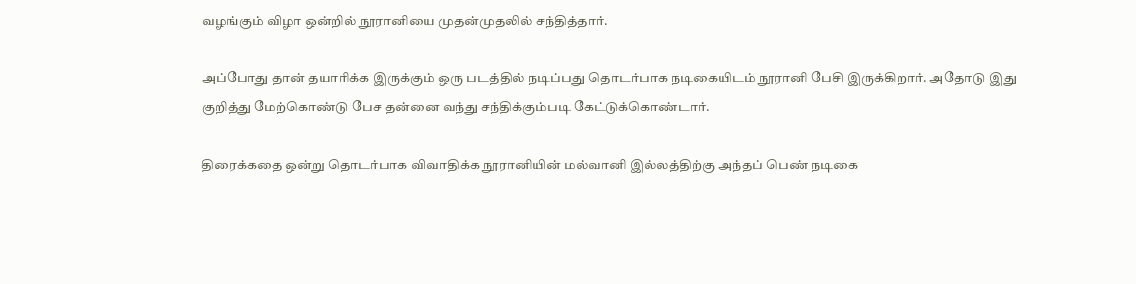வழங்கும் விழா ஒன்றில் நூரானியை முதன்முதலில் சந்தித்தார்.

அப்போது தான் தயாரிக்க இருக்கும் ஒரு படத்தில் நடிப்பது தொடர்பாக நடிகையிடம் நூரானி பேசி இருக்கிறார். அதோடு இது குறித்து மேற்கொண்டு பேச தன்னை வந்து சந்திக்கும்படி கேட்டுக்கொண்டார்.

திரைக்கதை ஒன்று தொடர்பாக விவாதிக்க நூரானியின் மல்வானி இல்லத்திற்கு அந்தப் பெண் நடிகை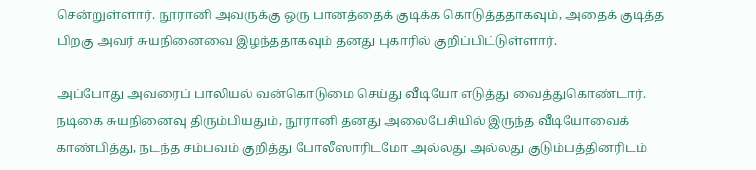சென்றுள்ளார். நூரானி அவருக்கு ஒரு பானத்தைக் குடிக்க கொடுத்ததாகவும், அதைக் குடித்த பிறகு அவர் சுயநினைவை இழந்ததாகவும் தனது புகாரில் குறிப்பிட்டுள்ளார்.

அப்போது அவரைப் பாலியல் வன்கொடுமை செய்து வீடியோ எடுத்து வைத்துகொண்டார். நடிகை சுயநினைவு திரும்பியதும், நூரானி தனது அலைபேசியில் இருந்த வீடியோவைக் காண்பித்து, நடந்த சம்பவம் குறித்து போலீஸாரிடமோ அல்லது அல்லது குடும்பத்தினரிடம்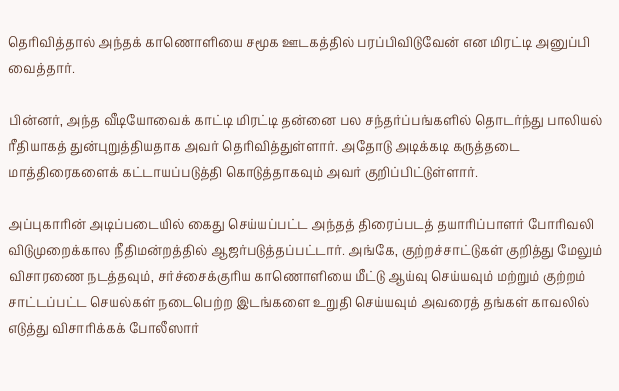தெரிவித்தால் அந்தக் காணொளியை சமூக ஊடகத்தில் பரப்பிவிடுவேன் என மிரட்டி அனுப்பி வைத்தார்.

பின்னர், அந்த வீடியோவைக் காட்டி மிரட்டி தன்னை பல சந்தர்ப்பங்களில் தொடர்ந்து பாலியல் ரீதியாகத் துன்புறுத்தியதாக அவர் தெரிவித்துள்ளார். அதோடு அடிக்கடி கருத்தடை மாத்திரைகளைக் கட்டாயப்படுத்தி கொடுத்தாகவும் அவர் குறிப்பிட்டுள்ளார்.

அப்புகாரின் அடிப்படையில் கைது செய்யப்பட்ட அந்தத் திரைப்படத் தயாரிப்பாளர் போரிவலி விடுமுறைக்கால நீதிமன்றத்தில் ஆஜர்படுத்தப்பட்டார். அங்கே, குற்றச்சாட்டுகள் குறித்து மேலும் விசாரணை நடத்தவும், சர்ச்சைக்குரிய காணொளியை மீட்டு ஆய்வு செய்யவும் மற்றும் குற்றம் சாட்டப்பட்ட செயல்கள் நடைபெற்ற இடங்களை உறுதி செய்யவும் அவரைத் தங்கள் காவலில் எடுத்து விசாரிக்கக் போலீஸார்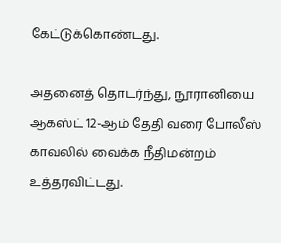கேட்டுக்கொண்டது.

அதனைத் தொடர்ந்து, நூரானியை ஆகஸ்ட் 12-ஆம் தேதி வரை போலீஸ் காவலில் வைக்க நீதிமன்றம் உத்தரவிட்டது.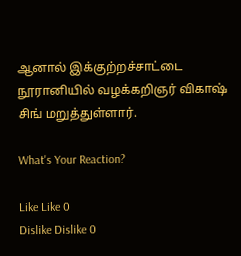ஆனால் இக்குற்றச்சாட்டை நூரானியில் வழக்கறிஞர் விகாஷ் சிங் மறுத்துள்ளார்.

What's Your Reaction?

Like Like 0
Dislike Dislike 0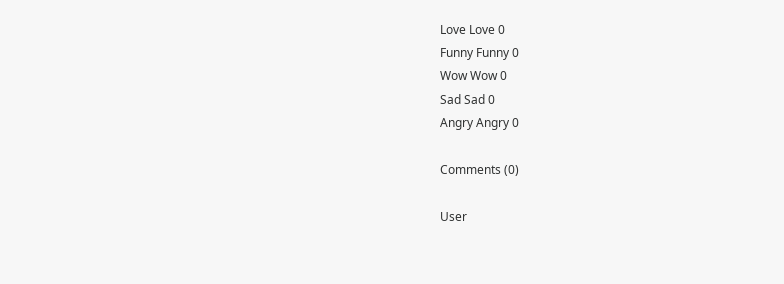Love Love 0
Funny Funny 0
Wow Wow 0
Sad Sad 0
Angry Angry 0

Comments (0)

User